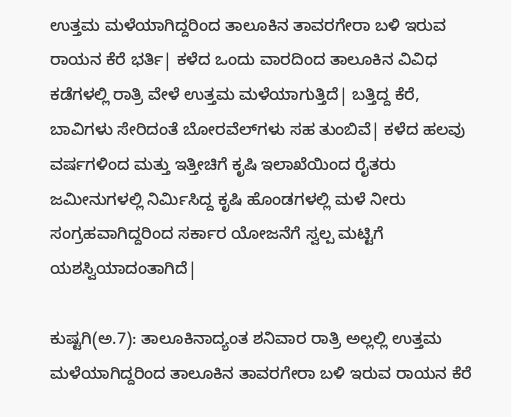ಉತ್ತಮ ಮಳೆಯಾಗಿದ್ದರಿಂದ ತಾಲೂಕಿನ ತಾವರಗೇರಾ ಬಳಿ ಇರುವ ರಾಯನ ಕೆರೆ ಭರ್ತಿ| ಕಳೆದ ಒಂದು ವಾರದಿಂದ ತಾಲೂಕಿನ ವಿವಿಧ ಕಡೆಗಳಲ್ಲಿ ರಾತ್ರಿ ವೇಳೆ ಉತ್ತಮ ಮಳೆಯಾಗುತ್ತಿದೆ| ಬತ್ತಿದ್ದ ಕೆರೆ, ಬಾವಿಗಳು ಸೇರಿದಂತೆ ಬೋರವೆಲ್‌ಗಳು ಸಹ ತುಂಬಿವೆ| ಕಳೆದ ಹಲವು ವರ್ಷಗಳಿಂದ ಮತ್ತು ಇತ್ತೀಚಿಗೆ ಕೃಷಿ ಇಲಾಖೆಯಿಂದ ರೈತರು ಜಮೀನುಗಳಲ್ಲಿ ನಿರ್ಮಿಸಿದ್ದ ಕೃಷಿ ಹೊಂಡಗಳಲ್ಲಿ ಮಳೆ ನೀರು ಸಂಗ್ರಹವಾಗಿದ್ದರಿಂದ ಸರ್ಕಾರ ಯೋಜನೆಗೆ ಸ್ವಲ್ಪ ಮಟ್ಟಿಗೆ ಯಶಸ್ವಿಯಾದಂತಾಗಿದೆ|

ಕುಷ್ಟಗಿ(ಅ.7): ತಾಲೂಕಿನಾದ್ಯಂತ ಶನಿವಾರ ರಾತ್ರಿ ಅಲ್ಲಲ್ಲಿ ಉತ್ತಮ ಮಳೆಯಾಗಿದ್ದರಿಂದ ತಾಲೂಕಿನ ತಾವರಗೇರಾ ಬಳಿ ಇರುವ ರಾಯನ ಕೆರೆ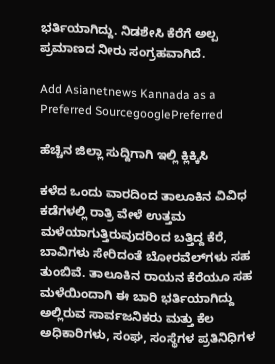ಭರ್ತಿಯಾಗಿದ್ದು. ನಿಡಶೇಸಿ ಕೆರೆಗೆ ಅಲ್ಪ ಪ್ರಮಾಣದ ನೀರು ಸಂಗ್ರಹವಾಗಿದೆ.

Add Asianetnews Kannada as a Preferred SourcegooglePreferred

ಹೆಚ್ಚಿನ ಜಿಲ್ಲಾ ಸುದ್ದಿಗಾಗಿ ಇಲ್ಲಿ ಕ್ಲಿಕ್ಕಿಸಿ

ಕಳೆದ ಒಂದು ವಾರದಿಂದ ತಾಲೂಕಿನ ವಿವಿಧ ಕಡೆಗಳಲ್ಲಿ ರಾತ್ರಿ ವೇಳೆ ಉತ್ತಮ ಮಳೆಯಾಗುತ್ತಿರುವುದರಿಂದ ಬತ್ತಿದ್ದ ಕೆರೆ, ಬಾವಿಗಳು ಸೇರಿದಂತೆ ಬೋರವೆಲ್‌ಗಳು ಸಹ ತುಂಬಿವೆ. ತಾಲೂಕಿನ ರಾಯನ ಕೆರೆಯೂ ಸಹ ಮಳೆಯಿಂದಾಗಿ ಈ ಬಾರಿ ಭರ್ತಿಯಾಗಿದ್ದು ಅಲ್ಲಿರುವ ಸಾರ್ವಜನಿಕರು ಮತ್ತು ಕೆಲ ಅಧಿಕಾರಿಗಳು, ಸಂಘ, ಸಂಸ್ಥೆಗಳ ಪ್ರತಿನಿಧಿಗಳ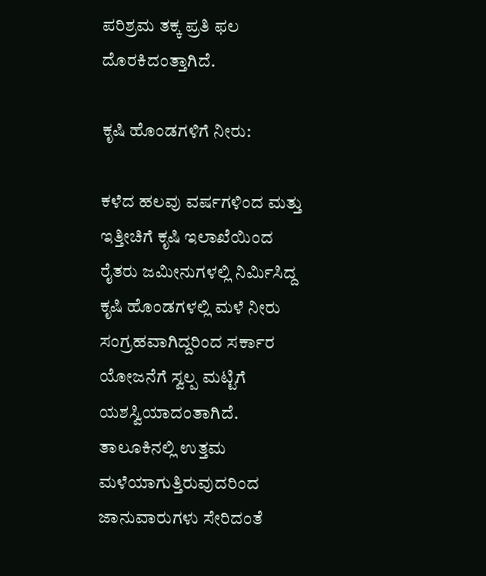ಪರಿಶ್ರಮ ತಕ್ಕ ಪ್ರತಿ ಫಲ ದೊರಕಿದಂತ್ತಾಗಿದೆ.

ಕೃಷಿ ಹೊಂಡಗಳಿಗೆ ನೀರು:

ಕಳೆದ ಹಲವು ವರ್ಷಗಳಿಂದ ಮತ್ತು ಇತ್ತೀಚಿಗೆ ಕೃಷಿ ಇಲಾಖೆಯಿಂದ ರೈತರು ಜಮೀನುಗಳಲ್ಲಿ ನಿರ್ಮಿಸಿದ್ದ ಕೃಷಿ ಹೊಂಡಗಳಲ್ಲಿ ಮಳೆ ನೀರು ಸಂಗ್ರಹವಾಗಿದ್ದರಿಂದ ಸರ್ಕಾರ ಯೋಜನೆಗೆ ಸ್ವಲ್ಪ ಮಟ್ಟಿಗೆ ಯಶಸ್ವಿಯಾದಂತಾಗಿದೆ. ತಾಲೂಕಿನಲ್ಲಿ ಉತ್ತಮ ಮಳೆಯಾಗುತ್ತಿರುವುದರಿಂದ ಜಾನುವಾರುಗಳು ಸೇರಿದಂತೆ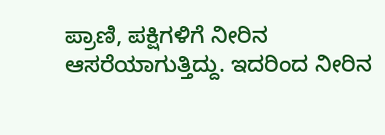ಪ್ರಾಣಿ, ಪಕ್ಷಿಗಳಿಗೆ ನೀರಿನ ಆಸರೆಯಾಗುತ್ತಿದ್ದು. ಇದರಿಂದ ನೀರಿನ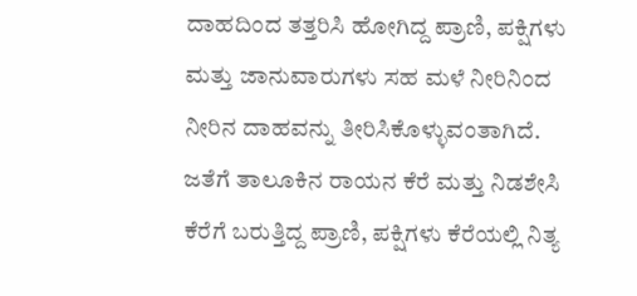ದಾಹದಿಂದ ತತ್ತರಿಸಿ ಹೋಗಿದ್ದ ಪ್ರಾಣಿ, ಪಕ್ಷಿಗಳು ಮತ್ತು ಜಾನುವಾರುಗಳು ಸಹ ಮಳೆ ನೀರಿನಿಂದ ನೀರಿನ ದಾಹವನ್ನು ತೀರಿಸಿಕೊಳ್ಳುವಂತಾಗಿದೆ. ಜತೆಗೆ ತಾಲೂಕಿನ ರಾಯನ ಕೆರೆ ಮತ್ತು ನಿಡಶೇಸಿ ಕೆರೆಗೆ ಬರುತ್ತಿದ್ದ ಪ್ರಾಣಿ, ಪಕ್ಷಿಗಳು ಕೆರೆಯಲ್ಲಿ ನಿತ್ಯ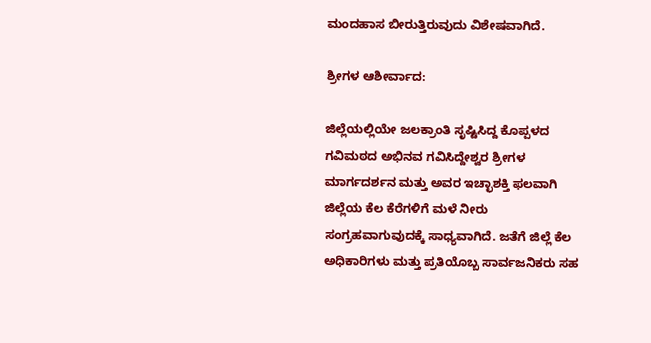ಮಂದಹಾಸ ಬೀರುತ್ತಿರುವುದು ವಿಶೇಷವಾಗಿದೆ.

ಶ್ರೀಗಳ ಆಶೀರ್ವಾದ:

ಜಿಲ್ಲೆಯಲ್ಲಿಯೇ ಜಲಕ್ರಾಂತಿ ಸೃಷ್ಟಿಸಿದ್ದ ಕೊಪ್ಪಳದ ಗವಿಮಠದ ಅಭಿನವ ಗವಿಸಿದ್ದೇಶ್ವರ ಶ್ರೀಗಳ ಮಾರ್ಗದರ್ಶನ ಮತ್ತು ಅವರ ಇಚ್ಛಾಶಕ್ತಿ ಫಲವಾಗಿ ಜಿಲ್ಲೆಯ ಕೆಲ ಕೆರೆಗಳಿಗೆ ಮಳೆ ನೀರು ಸಂಗ್ರಹವಾಗುವುದಕ್ಕೆ ಸಾಧ್ಯವಾಗಿದೆ. ಜತೆಗೆ ಜಿಲ್ಲೆ ಕೆಲ ಅಧಿಕಾರಿಗಳು ಮತ್ತು ಪ್ರತಿಯೊಬ್ಬ ಸಾರ್ವಜನಿಕರು ಸಹ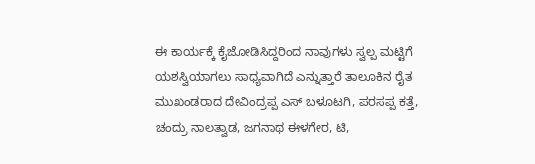ಈ ಕಾರ್ಯಕ್ಕೆ ಕೈಜೋಡಿಸಿದ್ದರಿಂದ ನಾವುಗಳು ಸ್ವಲ್ಪ ಮಟ್ಟಿಗೆ ಯಶಸ್ವಿಯಾಗಲು ಸಾಧ್ಯವಾಗಿದೆ ಎನ್ನುತ್ತಾರೆ ತಾಲೂಕಿನ ರೈತ ಮುಖಂಡರಾದ ದೇವಿಂದ್ರಪ್ಪ ಎಸ್‌ ಬಳೂಟಗಿ, ಪರಸಪ್ಪ ಕತ್ತೆ, ಚಂದ್ರು ನಾಲತ್ವಾಡ, ಜಗನಾಥ ಈಳಗೇರ, ಟಿ,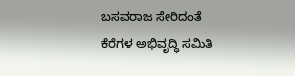ಬಸವರಾಜ ಸೇರಿದಂತೆ ಕೆರೆಗಳ ಅಭಿವೃದ್ಧಿ ಸಮಿತಿ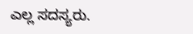ಎಲ್ಲ ಸದಸ್ಯರು.